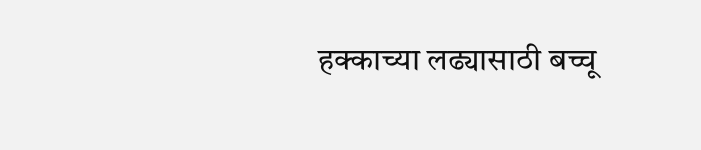हक्काच्या लढ्यासाठी बच्चू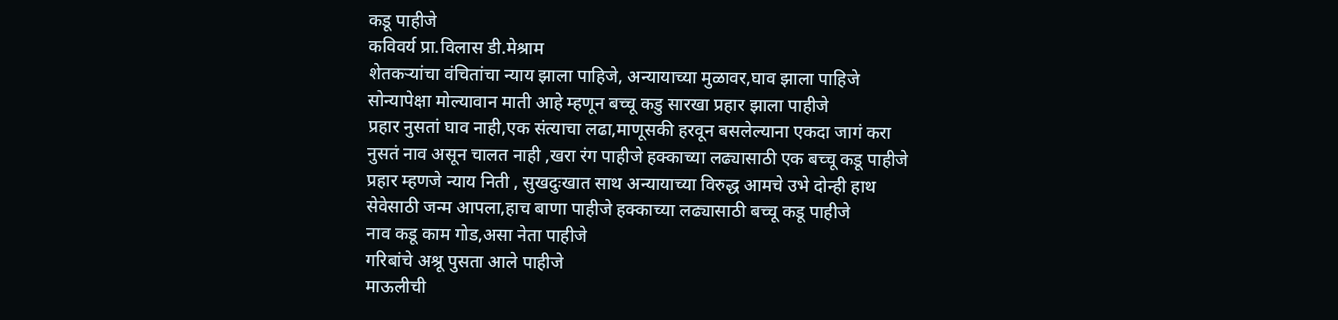कडू पाहीजे
कविवर्य प्रा.विलास डी.मेश्राम
शेतकऱ्यांचा वंचितांचा न्याय झाला पाहिजे, अन्यायाच्या मुळावर,घाव झाला पाहिजे
सोन्यापेक्षा मोल्यावान माती आहे म्हणून बच्चू कडु सारखा प्रहार झाला पाहीजे
प्रहार नुसतां घाव नाही,एक संत्याचा लढा,माणूसकी हरवून बसलेल्याना एकदा जागं करा
नुसतं नाव असून चालत नाही ,खरा रंग पाहीजे हक्काच्या लढ्यासाठी एक बच्चू कडू पाहीजे
प्रहार म्हणजे न्याय निती , सुखदुःखात साथ अन्यायाच्या विरुद्ध आमचे उभे दोन्ही हाथ
सेवेसाठी जन्म आपला,हाच बाणा पाहीजे हक्काच्या लढ्यासाठी बच्चू कडू पाहीजे
नाव कडू काम गोड,असा नेता पाहीजे
गरिबांचे अश्रू पुसता आले पाहीजे
माऊलीची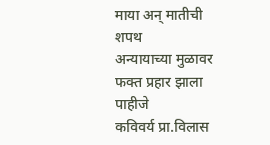माया अन् मातीची शपथ
अन्यायाच्या मुळावर फक्त प्रहार झाला पाहीजे
कविवर्य प्रा.विलास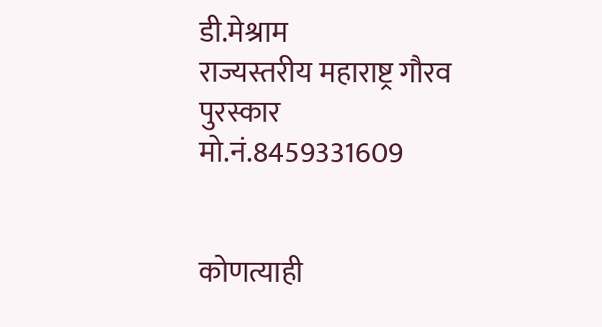डी.मेश्राम
राज्यस्तरीय महाराष्ट्र गौरव पुरस्कार
मो.नं.8459331609


कोणत्याही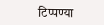टिप्पण्या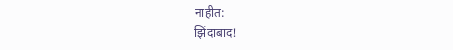नाहीत:
झिंदाबाद!